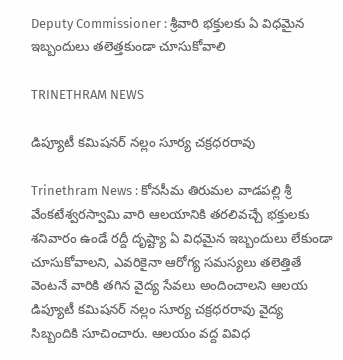Deputy Commissioner : శ్రీవారి భక్తులకు ఏ విధమైన ఇబ్బందులు తలెత్తకుండా చూసుకోవాలి

TRINETHRAM NEWS

డిప్యూటీ కమిషనర్ నల్లం సూర్య చక్రధరరావు

Trinethram News : కోనసీమ తిరుమల వాడపల్లి శ్రీ వేంకటేశ్వరస్వామి వారి ఆలయానికి తరలివచ్చే భక్తులకు శనివారం ఉండే రద్దీ దృష్ట్యా ఏ విధమైన ఇబ్బందులు లేకుండా చూసుకోవాలని, ఎవరికైనా ఆరోగ్య సమస్యలు తలెత్తితే వెంటనే వారికి తగిన వైద్య సేవలు అందించాలని ఆలయ డిప్యూటీ కమిషనర్ నల్లం సూర్య చక్రధరరావు వైద్య సిబ్బందికి సూచించారు. ఆలయం వద్ద వివిధ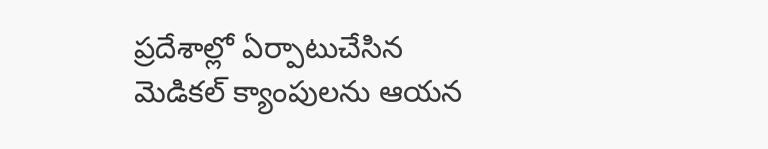ప్రదేశాల్లో ఏర్పాటుచేసిన మెడికల్ క్యాంపులను ఆయన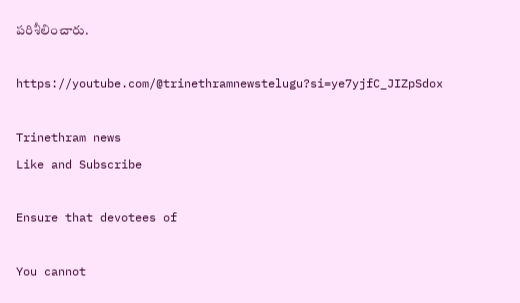పరిశీలించారు.

https://youtube.com/@trinethramnewstelugu?si=ye7yjfC_JIZpSdox

Trinethram news
Like and Subscribe

Ensure that devotees of

You cannot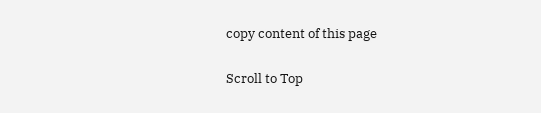copy content of this page

Scroll to Top